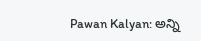Pawan Kalyan: అన్ని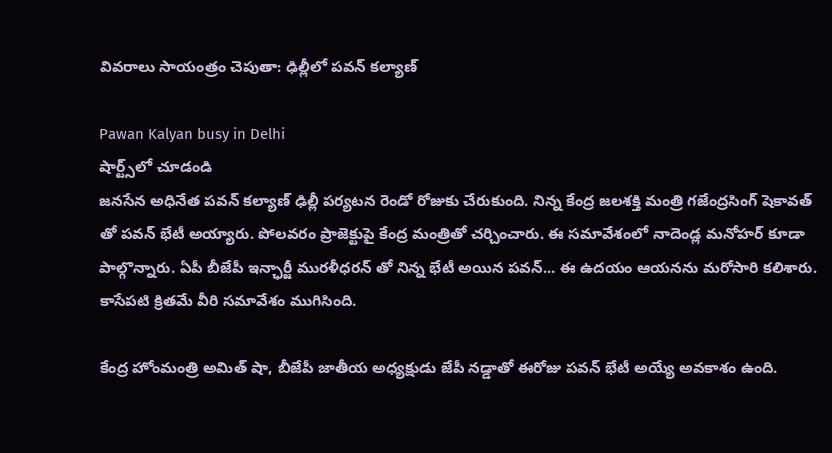వివరాలు సాయంత్రం చెపుతా: ఢిల్లీలో పవన్ కల్యాణ్

Pawan Kalyan busy in Delhi
షార్ట్స్‌లో చూడండి
జనసేన అధినేత పవన్ కల్యాణ్ ఢిల్లీ పర్యటన రెండో రోజుకు చేరుకుంది. నిన్న కేంద్ర జలశక్తి మంత్రి గజేంద్రసింగ్ షెకావత్ తో పవన్ భేటీ అయ్యారు. పోలవరం ప్రాజెక్టుపై కేంద్ర మంత్రితో చర్చించారు. ఈ సమావేశంలో నాదెండ్ల మనోహర్ కూడా పాల్గొన్నారు. ఏపీ బీజేపీ ఇన్ఛార్జీ మురళీధరన్ తో నిన్న భేటీ అయిన పవన్... ఈ ఉదయం ఆయనను మరోసారి కలిశారు. కాసేపటి క్రితమే వీరి సమావేశం ముగిసింది.

కేంద్ర హోంమంత్రి అమిత్ షా, బీజేపీ జాతీయ అధ్యక్షుడు జేపీ నడ్డాతో ఈరోజు పవన్ భేటీ అయ్యే అవకాశం ఉంది.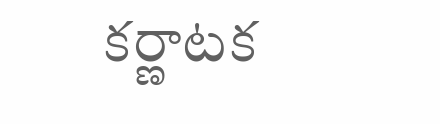కర్ణాటక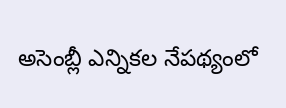అసెంబ్లీ ఎన్నికల నేపథ్యంలో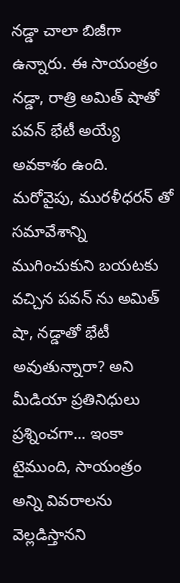నడ్డా చాలా బిజీగా ఉన్నారు. ఈ సాయంత్రం నడ్డా, రాత్రి అమిత్ షాతో పవన్ భేటీ అయ్యే అవకాశం ఉంది. మరోవైపు, మురళీధరన్ తో సమావేశాన్ని ముగించుకుని బయటకు వచ్చిన పవన్ ను అమిత్ షా, నడ్డాతో భేటీ అవుతున్నారా? అని మీడియా ప్రతినిధులు ప్రశ్నించగా... ఇంకా టైముంది, సాయంత్రం అన్ని వివరాలను వెల్లడిస్తానని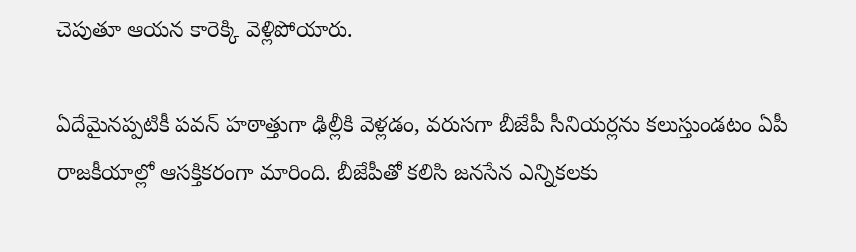చెపుతూ ఆయన కారెక్కి వెళ్లిపోయారు.

ఏదేమైనప్పటికీ పవన్ హఠాత్తుగా ఢిల్లీకి వెళ్లడం, వరుసగా బీజేపీ సీనియర్లను కలుస్తుండటం ఏపీ రాజకీయాల్లో ఆసక్తికరంగా మారింది. బీజేపీతో కలిసి జనసేన ఎన్నికలకు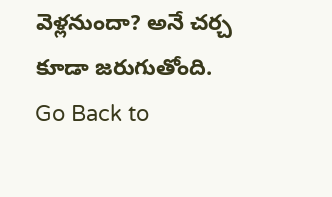వెళ్లనుందా? అనే చర్చ కూడా జరుగుతోంది.
Go Back to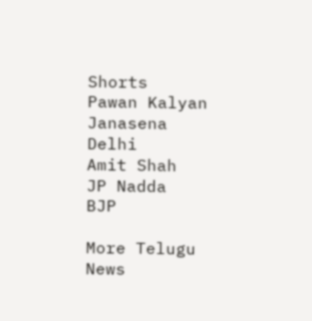Shorts
Pawan Kalyan
Janasena
Delhi
Amit Shah
JP Nadda
BJP

More Telugu News